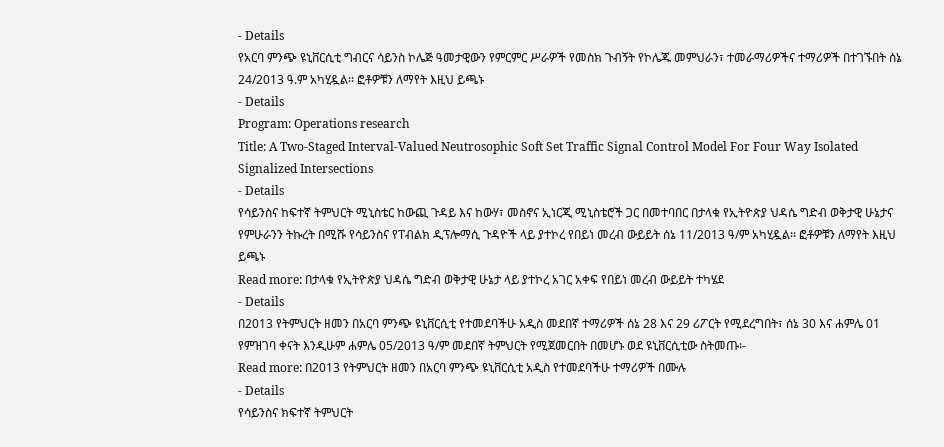- Details
የአርባ ምንጭ ዩኒቨርሲቲ ግብርና ሳይንስ ኮሌጅ ዓመታዊውን የምርምር ሥራዎች የመስክ ጉብኝት የኮሌጁ መምህራን፣ ተመራማሪዎችና ተማሪዎች በተገኙበት ሰኔ 24/2013 ዓ.ም አካሂዷል፡፡ ፎቶዎቹን ለማየት እዚህ ይጫኑ
- Details
Program: Operations research
Title: A Two-Staged Interval-Valued Neutrosophic Soft Set Traffic Signal Control Model For Four Way Isolated Signalized Intersections
- Details
የሳይንስና ከፍተኛ ትምህርት ሚኒስቴር ከውጪ ጉዳይ እና ከውሃ፣ መስኖና ኢነርጂ ሚኒስቴሮች ጋር በመተባበር በታላቁ የኢትዮጵያ ህዳሴ ግድብ ወቅታዊ ሁኔታና የምሁራንን ትኩረት በሚሹ የሳይንስና የፐብልክ ዲፕሎማሲ ጉዳዮች ላይ ያተኮረ የበይነ መረብ ውይይት ሰኔ 11/2013 ዓ/ም አካሂዷል፡፡ ፎቶዎቹን ለማየት እዚህ ይጫኑ
Read more: በታላቁ የኢትዮጵያ ህዳሴ ግድብ ወቅታዊ ሁኔታ ላይ ያተኮረ አገር አቀፍ የበይነ መረብ ውይይት ተካሄደ
- Details
በ2013 የትምህርት ዘመን በአርባ ምንጭ ዩኒቨርሲቲ የተመደባችሁ አዲስ መደበኛ ተማሪዎች ሰኔ 28 እና 29 ሪፖርት የሚደረግበት፣ ሰኔ 30 እና ሐምሌ 01 የምዝገባ ቀናት እንዲሁም ሐምሌ 05/2013 ዓ/ም መደበኛ ትምህርት የሚጀመርበት በመሆኑ ወደ ዩኒቨርሲቲው ስትመጡ፡-
Read more: በ2013 የትምህርት ዘመን በአርባ ምንጭ ዩኒቨርሲቲ አዲስ የተመደባችሁ ተማሪዎች በሙሉ
- Details
የሳይንስና ክፍተኛ ትምህርት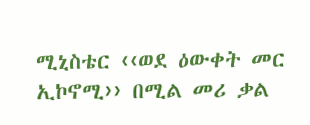ሚኒስቴር ‹‹ወደ ዕውቀት መር ኢኮኖሚ›› በሚል መሪ ቃል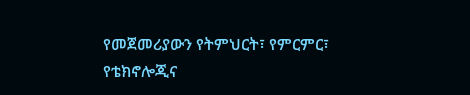የመጀመሪያውን የትምህርት፣ የምርምር፣ የቴክኖሎጂና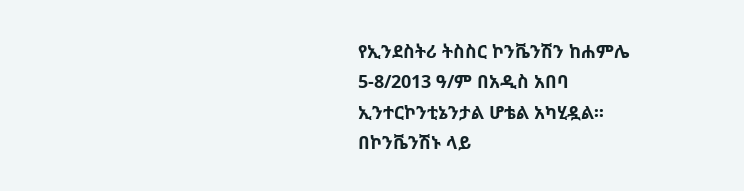የኢንደስትሪ ትስስር ኮንቬንሽን ከሐምሌ 5-8/2013 ዓ/ም በአዲስ አበባ ኢንተርኮንቲኔንታል ሆቴል አካሂዷል፡፡ በኮንቬንሽኑ ላይ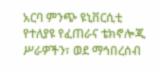አርባ ምንጭ ዩኒቨርሲቲ የተለያዩ የፈጠራና ቴክኖሎጂ ሥራዎችን፣ ወደ ማኅበረሰብ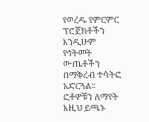የወረዱ የምርምር ፕሮጀክቶችን እንዲሁም የኅትመት ውጤቶችን በማቅረብ ተሳትፎ አድርጓል፡፡ ፎቶዎቹን ለማየት እዚህ ይጫኑ